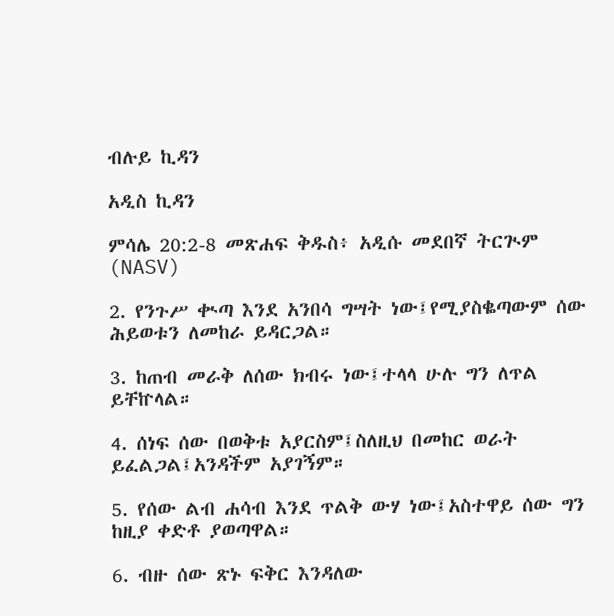ብሉይ ኪዳን

አዲስ ኪዳን

ምሳሌ 20:2-8 መጽሐፍ ቅዱስ፥ አዲሱ መደበኛ ትርጒም (NASV)

2. የንጉሥ ቊጣ እንደ አንበሳ ግሣት ነው፤የሚያስቈጣውም ሰው ሕይወቱን ለመከራ ይዳርጋል።

3. ከጠብ መራቅ ለሰው ክብሩ ነው፤ተላላ ሁሉ ግን ለጥል ይቸኵላል።

4. ሰነፍ ሰው በወቅቱ አያርስም፤ስለዚህ በመከር ወራት ይፈልጋል፤አንዳችም አያገኝም።

5. የሰው ልብ ሐሳብ እንደ ጥልቅ ውሃ ነው፤አስተዋይ ሰው ግን ከዚያ ቀድቶ ያወጣዋል።

6. ብዙ ሰው ጽኑ ፍቅር እንዳለው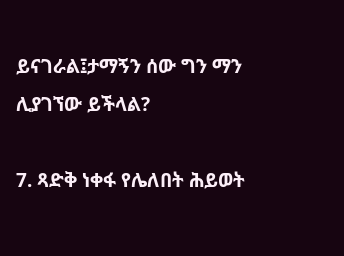ይናገራል፤ታማኝን ሰው ግን ማን ሊያገኘው ይችላል?

7. ጻድቅ ነቀፋ የሌለበት ሕይወት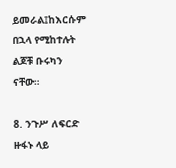ይመራል፤ከእርሱም በኋላ የሚከተሉት ልጆቹ ቡሩካን ናቸው።

8. ንጉሥ ለፍርድ ዙፋኑ ላይ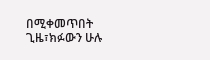በሚቀመጥበት ጊዜ፣ክፉውን ሁሉ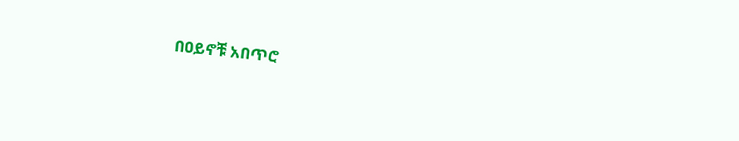በዐይኖቹ አበጥሮ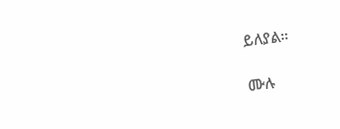ይለያል።

ሙሉ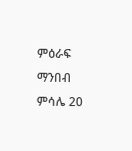ምዕራፍ ማንበብ ምሳሌ 20